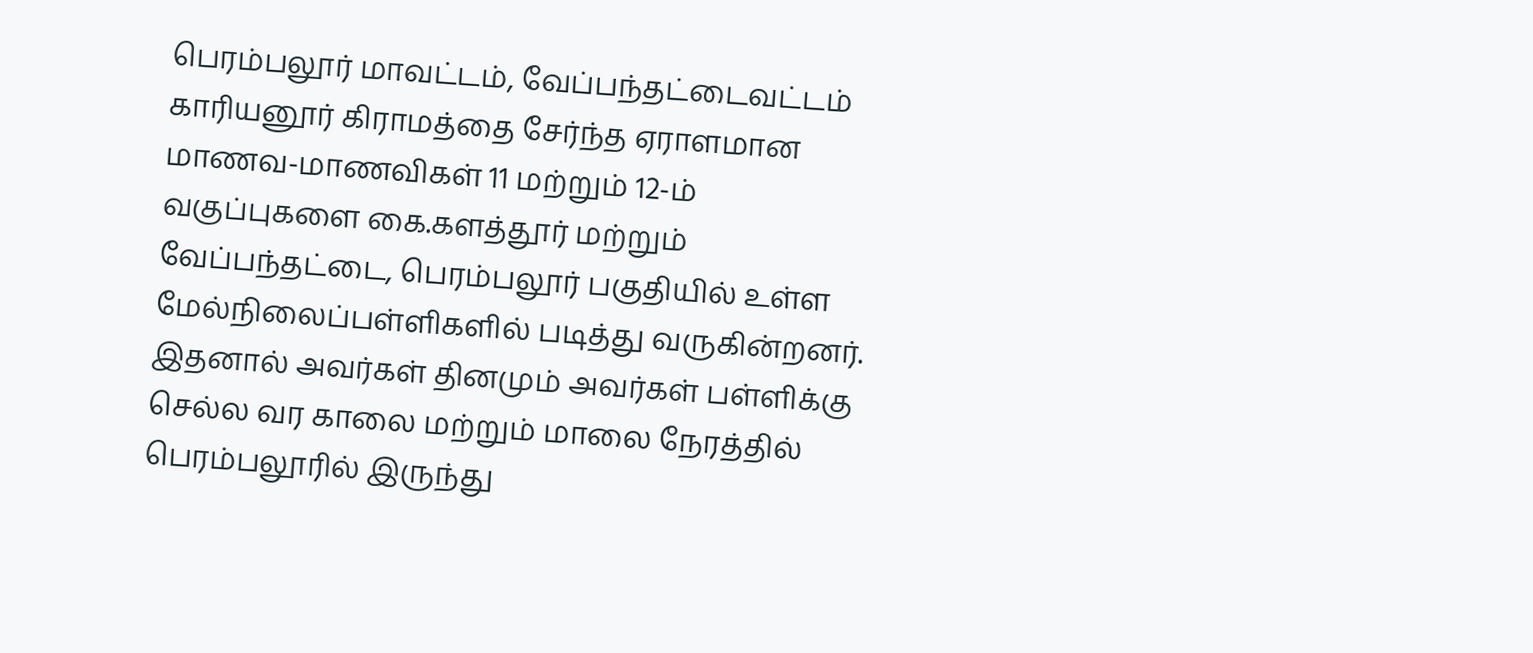பெரம்பலூர் மாவட்டம், வேப்பந்தட்டைவட்டம் காரியனூர் கிராமத்தை சேர்ந்த ஏராளமான மாணவ-மாணவிகள் 11 மற்றும் 12-ம் வகுப்புகளை கை.களத்தூர் மற்றும் வேப்பந்தட்டை, பெரம்பலூர் பகுதியில் உள்ள மேல்நிலைப்பள்ளிகளில் படித்து வருகின்றனர். இதனால் அவர்கள் தினமும் அவர்கள் பள்ளிக்கு செல்ல வர காலை மற்றும் மாலை நேரத்தில் பெரம்பலூரில் இருந்து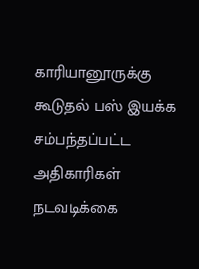காரியானூருக்கு கூடுதல் பஸ் இயக்க சம்பந்தப்பட்ட அதிகாரிகள் நடவடிக்கை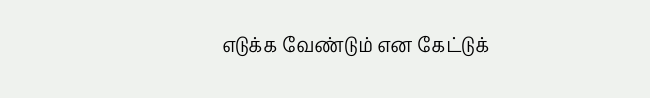எடுக்க வேண்டும் என கேட்டுக்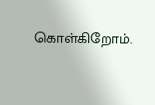கொள்கிறோம்.